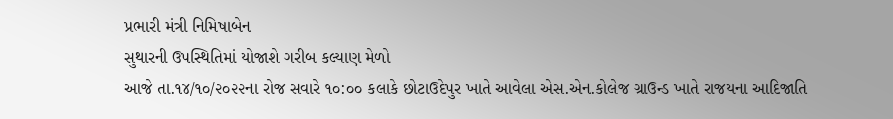પ્રભારી મંત્રી નિમિષાબેન
સુથારની ઉપસ્થિતિમાં યોજાશે ગરીબ કલ્યાણ મેળો
આજે તા.૧૪/૧૦/૨૦૨૨ના રોજ સવારે ૧૦:૦૦ કલાકે છોટાઉદેપુર ખાતે આવેલા એસ.એન.કોલેજ ગ્રાઉન્ડ ખાતે રાજયના આદિજાતિ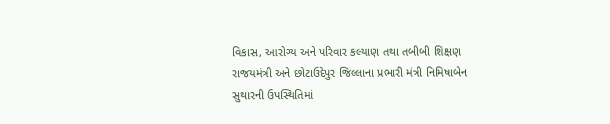વિકાસ, આરોગ્ય અને પરિવાર કલ્યાણ તથા તબીબી શિક્ષણ રાજયમંત્રી અને છોટાઉદેપુર જિલ્લાના પ્રભારી મંત્રી નિમિષાબેન સુથારની ઉપસ્થિતિમાં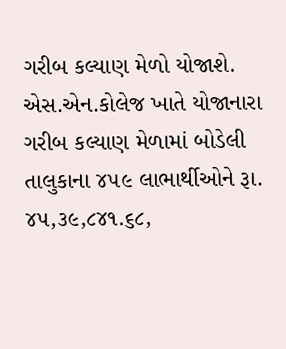ગરીબ કલ્યાણ મેળો યોજાશે.
એસ.એન.કોલેજ ખાતે યોજાનારા ગરીબ કલ્યાણ મેળામાં બોડેલી તાલુકાના ૪૫૯ લાભાર્થીઓને રૂા. ૪૫,૩૯,૮૪૧.૬૮,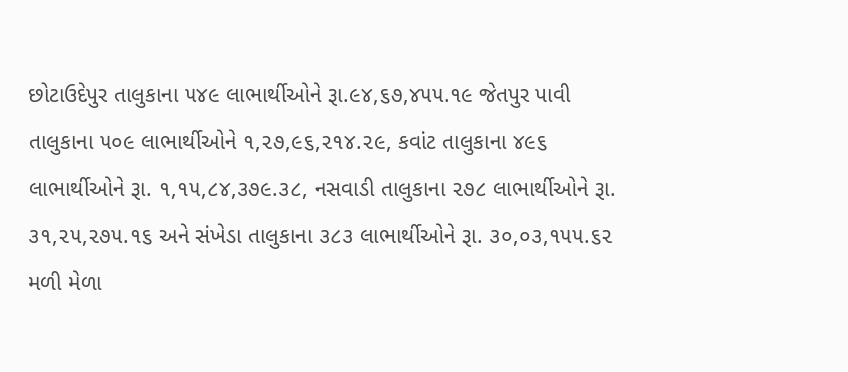છોટાઉદેપુર તાલુકાના ૫૪૯ લાભાર્થીઓને રૂા.૯૪,૬૭,૪૫૫.૧૯ જેતપુર પાવી તાલુકાના ૫૦૯ લાભાર્થીઓને ૧,૨૭,૯૬,૨૧૪.૨૯, કવાંટ તાલુકાના ૪૯૬ લાભાર્થીઓને રૂા. ૧,૧૫,૮૪,૩૭૯.૩૮, નસવાડી તાલુકાના ૨૭૮ લાભાર્થીઓને રૂા. ૩૧,૨૫,૨૭૫.૧૬ અને સંખેડા તાલુકાના ૩૮૩ લાભાર્થીઓને રૂા. ૩૦,૦૩,૧૫૫.૬૨ મળી મેળા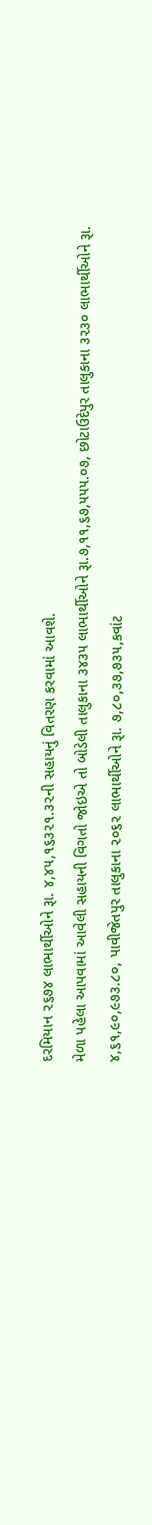દરમિયાન ૨૬૭૪ લાભાર્થીઓને રૂા. ૪,૪૫,૧૬૩૨૧.૩૨ની સહાયનું વિતરણ કરવામાં આવશે.
મેળા પહેલા આપવામાં આવેલી સહાયની વિગતો જોઇએ તો બોડેલી તાલુકાના ૩૪૩૫ લાભાર્થીઓને રૂા.૭,૧૧,૬૭,૫૫૫.૦૭, છોટાઉદેપુર તાલુકાના ૩૨૩૦ લાભાર્થીઓને રૂા. ૪,૬૧,૯૦,૯૭૩.૮૦, પાવીજેતપુર તાલુકાના ૨૦૬૨ લાભાર્થીઓને રૂા. ૭,૮૦,૩૭,૭૩૫,કવાંટ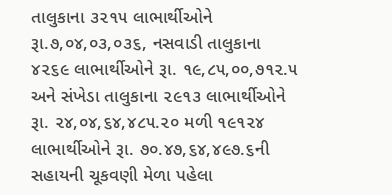તાલુકાના ૩૨૧૫ લાભાર્થીઓને રૂા.૭,૦૪,૦૩,૦૩૬, નસવાડી તાલુકાના ૪૨૬૯ લાભાર્થીઓને રૂા. ૧૯,૮૫,૦૦,૭૧૨.૫ અને સંખેડા તાલુકાના ૨૯૧૩ લાભાર્થીઓને રૂા. ૨૪,૦૪,૬૪,૪૮૫.૨૦ મળી ૧૯૧૨૪ લાભાર્થીઓને રૂા. ૭૦.૪૭,૬૪,૪૯૭.૬ની સહાયની ચૂકવણી મેળા પહેલા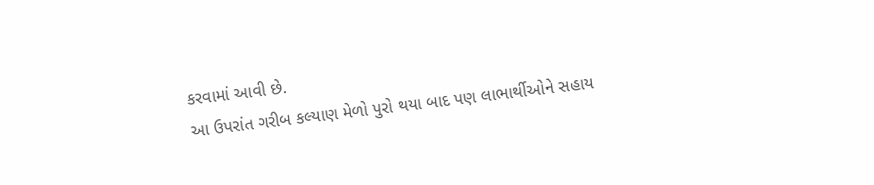કરવામાં આવી છે.
આ ઉપરાંત ગરીબ કલ્યાણ મેળો પુરો થયા બાદ પણ લાભાર્થીઓને સહાય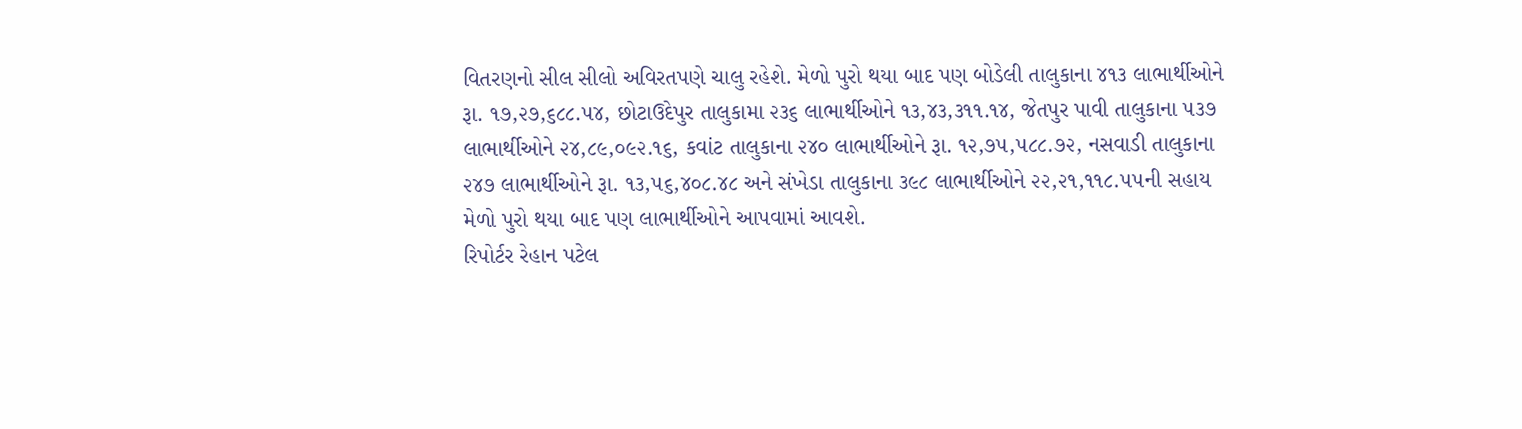વિતરણનો સીલ સીલો અવિરતપણે ચાલુ રહેશે. મેળો પુરો થયા બાદ પણ બોડેલી તાલુકાના ૪૧૩ લાભાર્થીઓને રૂા. ૧૭,૨૭,૬૮૮.૫૪, છોટાઉદેપુર તાલુકામા ૨૩૬ લાભાર્થીઓને ૧૩,૪૩,૩૧૧.૧૪, જેતપુર પાવી તાલુકાના ૫૩૭ લાભાર્થીઓને ૨૪,૮૯,૦૯૨.૧૬, કવાંટ તાલુકાના ૨૪૦ લાભાર્થીઓને રૂા. ૧૨,૭૫,૫૮૮.૭૨, નસવાડી તાલુકાના ૨૪૭ લાભાર્થીઓને રૂા. ૧૩,૫૬,૪૦૮.૪૮ અને સંખેડા તાલુકાના ૩૯૮ લાભાર્થીઓને ૨૨,૨૧,૧૧૮.૫૫ની સહાય મેળો પુરો થયા બાદ પણ લાભાર્થીઓને આપવામાં આવશે.
રિપોર્ટર રેહાન પટેલ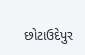છોટાઉદેપુર